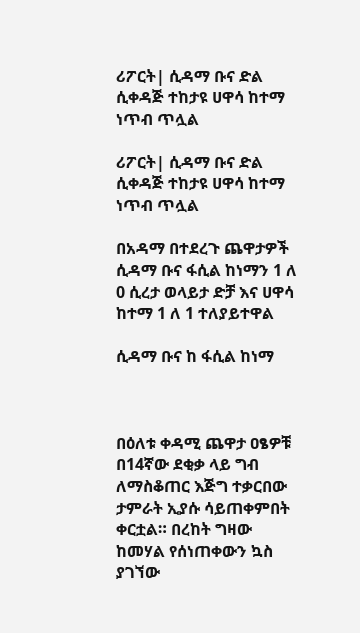ሪፖርት| ሲዳማ ቡና ድል ሲቀዳጅ ተከታዩ ሀዋሳ ከተማ ነጥብ ጥሏል

ሪፖርት| ሲዳማ ቡና ድል ሲቀዳጅ ተከታዩ ሀዋሳ ከተማ ነጥብ ጥሏል

በአዳማ በተደረጉ ጨዋታዎች ሲዳማ ቡና ፋሲል ከነማን 1 ለ 0 ሲረታ ወላይታ ድቻ እና ሀዋሳ ከተማ 1 ለ 1 ተለያይተዋል

ሲዳማ ቡና ከ ፋሲል ከነማ



በዕለቱ ቀዳሚ ጨዋታ ዐፄዎቹ በ14ኛው ደቂቃ ላይ ግብ ለማስቆጠር እጅግ ተቃርበው ታምራት ኢያሱ ሳይጠቀምበት ቀርቷል። በረከት ግዛው ከመሃል የሰነጠቀውን ኳስ ያገኘው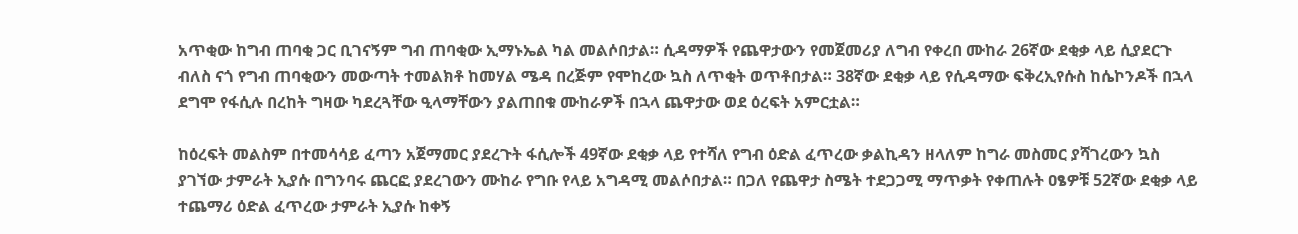አጥቂው ከግብ ጠባቂ ጋር ቢገናኝም ግብ ጠባቂው ኢማኑኤል ካል መልሶበታል። ሲዳማዎች የጨዋታውን የመጀመሪያ ለግብ የቀረበ ሙከራ 26ኛው ደቂቃ ላይ ሲያደርጉ ብለስ ናጎ የግብ ጠባቂውን መውጣት ተመልክቶ ከመሃል ሜዳ በረጅም የሞከረው ኳስ ለጥቂት ወጥቶበታል። 38ኛው ደቂቃ ላይ የሲዳማው ፍቅረኢየሱስ ከሴኮንዶች በኋላ ደግሞ የፋሲሉ በረከት ግዛው ካደረጓቸው ዒላማቸውን ያልጠበቁ ሙከራዎች በኋላ ጨዋታው ወደ ዕረፍት አምርቷል።

ከዕረፍት መልስም በተመሳሳይ ፈጣን አጀማመር ያደረጉት ፋሲሎች 49ኛው ደቂቃ ላይ የተሻለ የግብ ዕድል ፈጥረው ቃልኪዳን ዘላለም ከግራ መስመር ያሻገረውን ኳስ ያገኘው ታምራት ኢያሱ በግንባሩ ጨርፎ ያደረገውን ሙከራ የግቡ የላይ አግዳሚ መልሶበታል። በጋለ የጨዋታ ስሜት ተደጋጋሚ ማጥቃት የቀጠሉት ዐፄዎቹ 52ኛው ደቂቃ ላይ ተጨማሪ ዕድል ፈጥረው ታምራት ኢያሱ ከቀኝ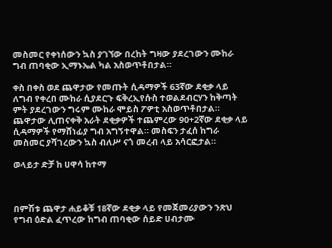መስመር የቀነሰውን ኳስ ያገኘው በረከት ግዛው ያደረገውን ሙከራ ግብ ጠባቂው ኢማኑኤል ካል አስወጥቶበታል።

ቀስ በቀስ ወደ ጨዋታው የመጡት ሲዳማዎች 63ኛው ደቂቃ ላይ ለግብ የቀረበ ሙከራ ሲያደርጉ ፍቅረኢየሱስ ተወልደብርሃን ከቅጣት ምት ያደረገውን ግሩም ሙከራ ሞይስ ፖዎቲ አስወጥቶበታል። ጨዋታው ሊጠናቀቅ አራት ደቂቃዎች ተጨምረው 90+2ኛው ደቂቃ ላይ ሲዳማዎች የማሸነፊያ ግብ አግኝተዋል። መስፍን ታፈሰ ከግራ መስመር ያሻገረውን ኳስ ብለሥ ናጎ መረብ ላይ አሳርፎታል።

ወላይታ ድቻ ከ ሀዋሳ ከተማ



በምሽቱ ጨዋታ ሐይቆቹ 18ኛው ደቂቃ ላይ የመጀመሪያውን ንጽህ የግብ ዕድል ፈጥረው ከግብ ጠባቂው ሰይድ ሀብታሙ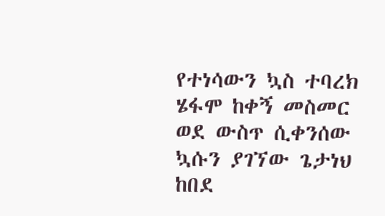የተነሳውን ኳስ ተባረክ ሄፋሞ ከቀኝ መስመር ወደ ውስጥ ሲቀንሰው ኳሱን ያገኘው ጌታነህ ከበደ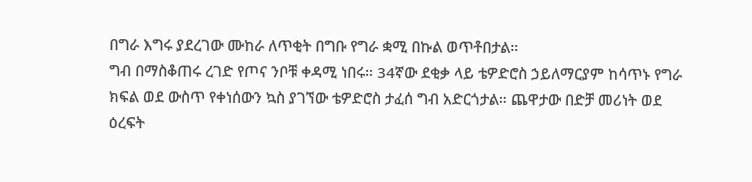በግራ እግሩ ያደረገው ሙከራ ለጥቂት በግቡ የግራ ቋሚ በኩል ወጥቶበታል።
ግብ በማስቆጠሩ ረገድ የጦና ንቦቹ ቀዳሚ ነበሩ። 34ኛው ደቂቃ ላይ ቴዎድሮስ ኃይለማርያም ከሳጥኑ የግራ ክፍል ወደ ውስጥ የቀነሰውን ኳስ ያገኘው ቴዎድሮስ ታፈሰ ግብ አድርጎታል። ጨዋታው በድቻ መሪነት ወደ ዕረፍት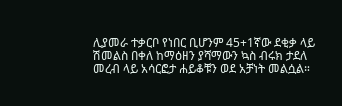ሊያመራ ተቃርቦ የነበር ቢሆንም 45+1ኛው ደቂቃ ላይ ሽመልስ በቀለ ከማዕዘን ያሻማውን ኳስ ብሩክ ታደለ መረብ ላይ አሳርፎታ ሐይቆቹን ወደ አቻነት መልሷል።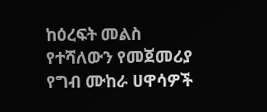ከዕረፍት መልስ የተሻለውን የመጀመሪያ የግብ ሙከራ ሀዋሳዎች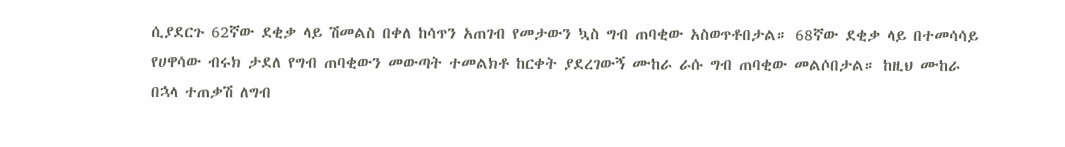ሲያደርጉ 62ኛው ደቂቃ ላይ ሽመልስ በቀለ ከሳጥን አጠገብ የመታውን ኳስ ግብ ጠባቂው አስወጥቶበታል። 68ኛው ደቂቃ ላይ በተመሳሳይ የሀዋሳው ብሩክ ታደለ የግብ ጠባቂውን መውጣት ተመልክቶ ከርቀት ያደረገውኝ ሙከራ ራሱ ግብ ጠባቂው መልሶበታል። ከዚህ ሙከራ በኋላ ተጠቃሽ ለግብ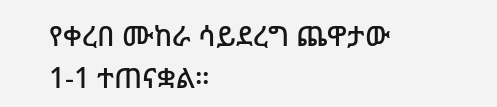የቀረበ ሙከራ ሳይደረግ ጨዋታው 1-1 ተጠናቋል።